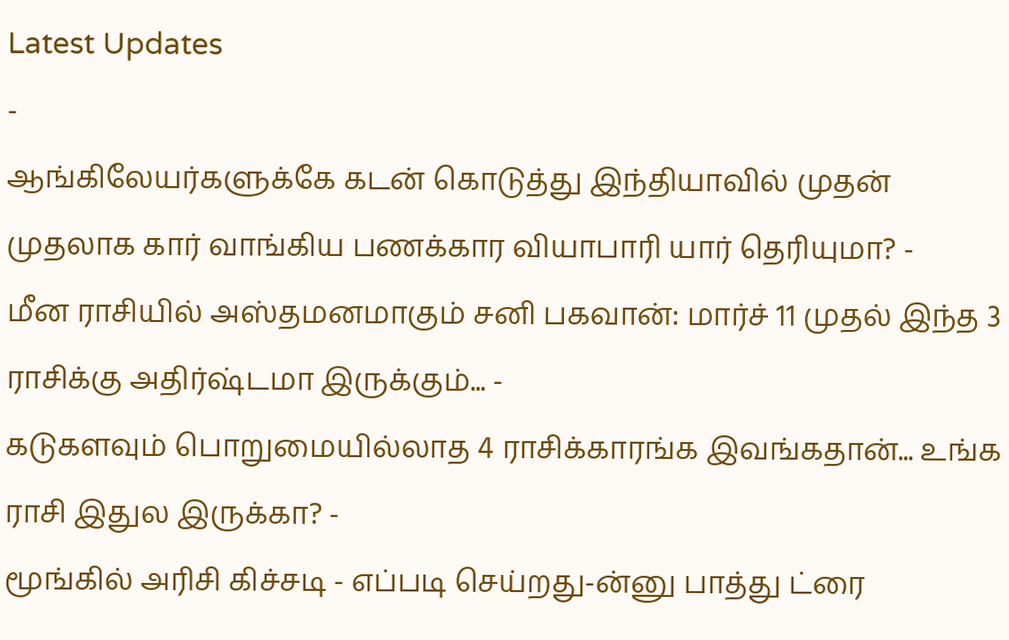Latest Updates
-
ஆங்கிலேயர்களுக்கே கடன் கொடுத்து இந்தியாவில் முதன் முதலாக கார் வாங்கிய பணக்கார வியாபாரி யார் தெரியுமா? -
மீன ராசியில் அஸ்தமனமாகும் சனி பகவான்: மார்ச் 11 முதல் இந்த 3 ராசிக்கு அதிர்ஷ்டமா இருக்கும்... -
கடுகளவும் பொறுமையில்லாத 4 ராசிக்காரங்க இவங்கதான்... உங்க ராசி இதுல இருக்கா? -
மூங்கில் அரிசி கிச்சடி - எப்படி செய்றது-ன்னு பாத்து ட்ரை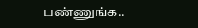பண்ணுங்க..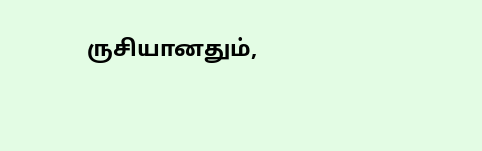ருசியானதும்,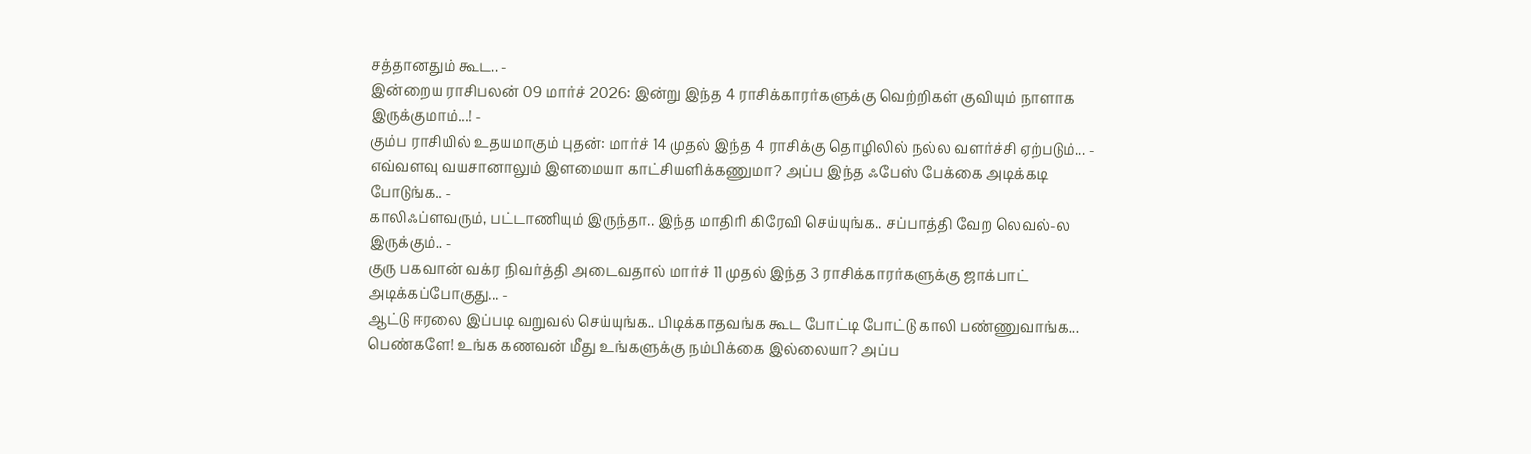சத்தானதும் கூட.. -
இன்றைய ராசிபலன் 09 மார்ச் 2026: இன்று இந்த 4 ராசிக்காரர்களுக்கு வெற்றிகள் குவியும் நாளாக இருக்குமாம்...! -
கும்ப ராசியில் உதயமாகும் புதன்: மார்ச் 14 முதல் இந்த 4 ராசிக்கு தொழிலில் நல்ல வளர்ச்சி ஏற்படும்... -
எவ்வளவு வயசானாலும் இளமையா காட்சியளிக்கணுமா? அப்ப இந்த ஃபேஸ் பேக்கை அடிக்கடி போடுங்க.. -
காலிஃப்ளவரும், பட்டாணியும் இருந்தா.. இந்த மாதிரி கிரேவி செய்யுங்க.. சப்பாத்தி வேற லெவல்-ல இருக்கும்.. -
குரு பகவான் வக்ர நிவர்த்தி அடைவதால் மார்ச் 11 முதல் இந்த 3 ராசிக்காரர்களுக்கு ஜாக்பாட் அடிக்கப்போகுது... -
ஆட்டு ஈரலை இப்படி வறுவல் செய்யுங்க.. பிடிக்காதவங்க கூட போட்டி போட்டு காலி பண்ணுவாங்க...
பெண்களே! உங்க கணவன் மீது உங்களுக்கு நம்பிக்கை இல்லையா? அப்ப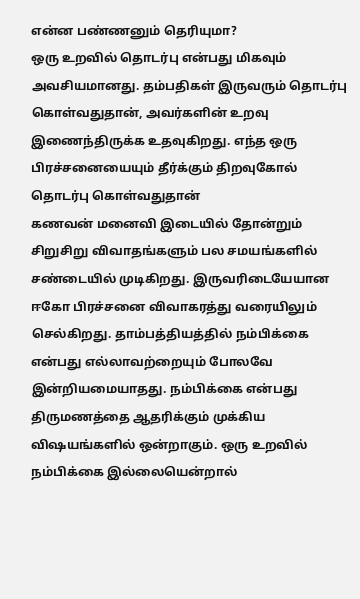என்ன பண்ணனும் தெரியுமா?
ஒரு உறவில் தொடர்பு என்பது மிகவும் அவசியமானது. தம்பதிகள் இருவரும் தொடர்பு கொள்வதுதான், அவர்களின் உறவு இணைந்திருக்க உதவுகிறது. எந்த ஒரு பிரச்சனையையும் தீர்க்கும் திறவுகோல் தொடர்பு கொள்வதுதான்
கணவன் மனைவி இடையில் தோன்றும் சிறுசிறு விவாதங்களும் பல சமயங்களில் சண்டையில் முடிகிறது. இருவரிடையேயான ஈகோ பிரச்சனை விவாகரத்து வரையிலும் செல்கிறது. தாம்பத்தியத்தில் நம்பிக்கை என்பது எல்லாவற்றையும் போலவே இன்றியமையாதது. நம்பிக்கை என்பது திருமணத்தை ஆதரிக்கும் முக்கிய விஷயங்களில் ஒன்றாகும். ஒரு உறவில் நம்பிக்கை இல்லையென்றால்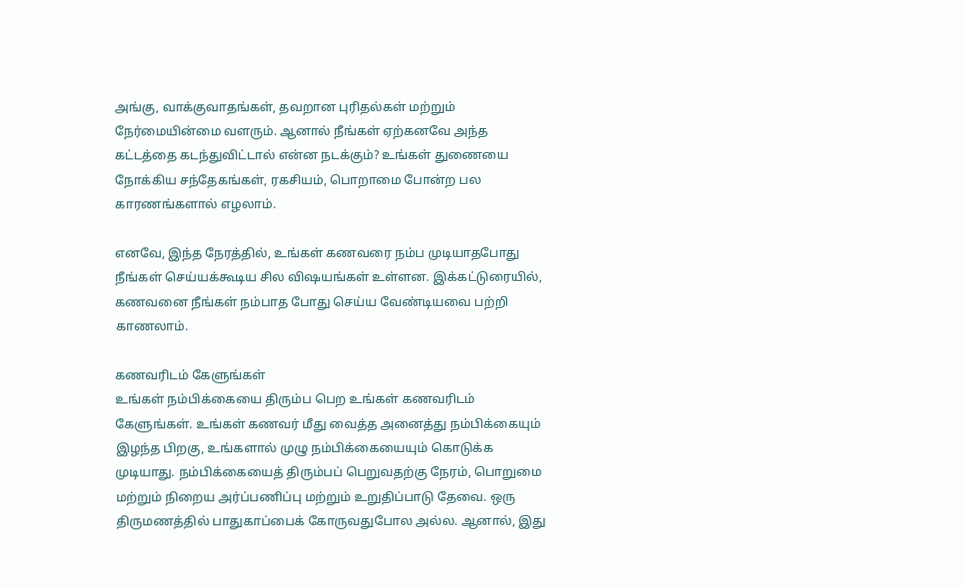அங்கு, வாக்குவாதங்கள், தவறான புரிதல்கள் மற்றும் நேர்மையின்மை வளரும். ஆனால் நீங்கள் ஏற்கனவே அந்த கட்டத்தை கடந்துவிட்டால் என்ன நடக்கும்? உங்கள் துணையை நோக்கிய சந்தேகங்கள், ரகசியம், பொறாமை போன்ற பல காரணங்களால் எழலாம்.

எனவே, இந்த நேரத்தில், உங்கள் கணவரை நம்ப முடியாதபோது நீங்கள் செய்யக்கூடிய சில விஷயங்கள் உள்ளன. இக்கட்டுரையில், கணவனை நீங்கள் நம்பாத போது செய்ய வேண்டியவை பற்றி காணலாம்.

கணவரிடம் கேளுங்கள்
உங்கள் நம்பிக்கையை திரும்ப பெற உங்கள் கணவரிடம் கேளுங்கள். உங்கள் கணவர் மீது வைத்த அனைத்து நம்பிக்கையும் இழந்த பிறகு, உங்களால் முழு நம்பிக்கையையும் கொடுக்க முடியாது. நம்பிக்கையைத் திரும்பப் பெறுவதற்கு நேரம், பொறுமை மற்றும் நிறைய அர்ப்பணிப்பு மற்றும் உறுதிப்பாடு தேவை. ஒரு திருமணத்தில் பாதுகாப்பைக் கோருவதுபோல அல்ல. ஆனால், இது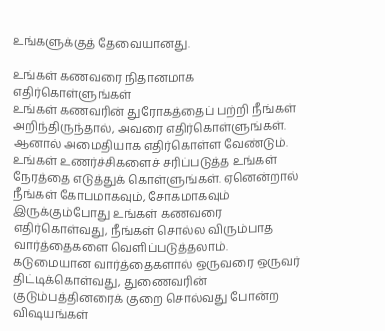உங்களுக்குத் தேவையானது.

உங்கள் கணவரை நிதானமாக எதிர்கொள்ளுங்கள்
உங்கள் கணவரின் துரோகத்தைப் பற்றி நீங்கள் அறிந்திருந்தால், அவரை எதிர்கொள்ளுங்கள். ஆனால் அமைதியாக எதிர்கொள்ள வேண்டும். உங்கள் உணர்ச்சிகளைச் சரிப்படுத்த உங்கள் நேரத்தை எடுத்துக் கொள்ளுங்கள். ஏனென்றால் நீங்கள் கோபமாகவும், சோகமாகவும் இருக்கும்போது உங்கள் கணவரை எதிர்கொள்வது, நீங்கள் சொல்ல விரும்பாத வார்த்தைகளை வெளிப்படுத்தலாம். கடுமையான வார்த்தைகளால் ஒருவரை ஒருவர் திட்டிக்கொள்வது, துணைவரின் குடும்பத்தினரைக் குறை சொல்வது போன்ற விஷயங்கள்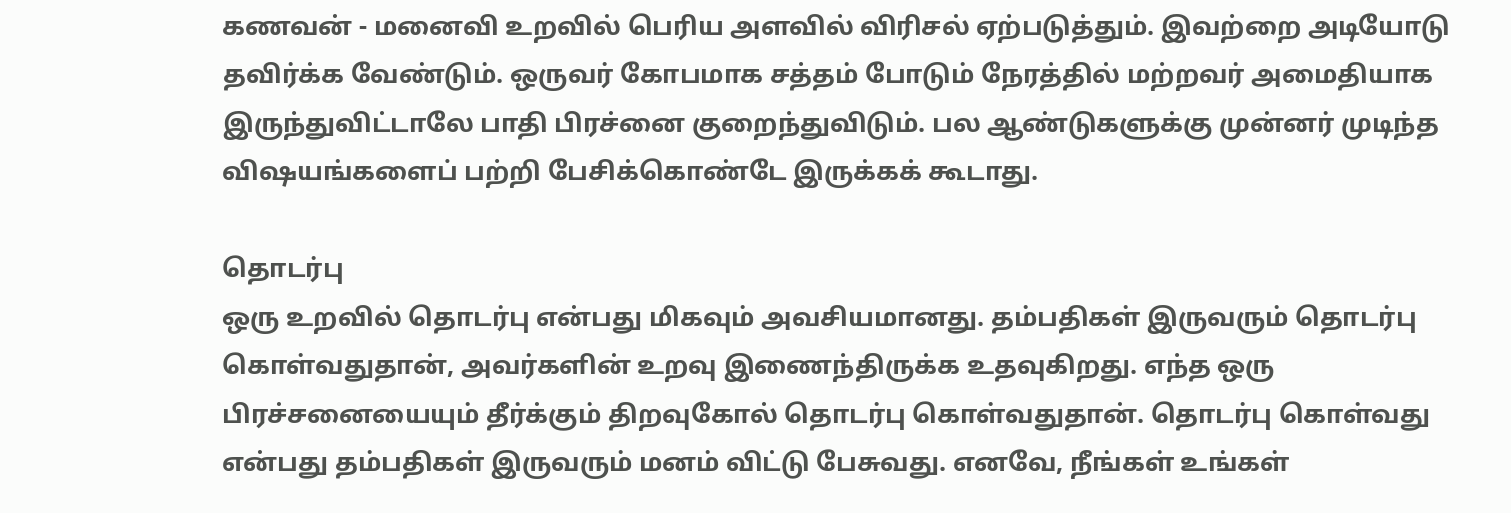கணவன் - மனைவி உறவில் பெரிய அளவில் விரிசல் ஏற்படுத்தும். இவற்றை அடியோடு தவிர்க்க வேண்டும். ஒருவர் கோபமாக சத்தம் போடும் நேரத்தில் மற்றவர் அமைதியாக இருந்துவிட்டாலே பாதி பிரச்னை குறைந்துவிடும். பல ஆண்டுகளுக்கு முன்னர் முடிந்த விஷயங்களைப் பற்றி பேசிக்கொண்டே இருக்கக் கூடாது.

தொடர்பு
ஒரு உறவில் தொடர்பு என்பது மிகவும் அவசியமானது. தம்பதிகள் இருவரும் தொடர்பு கொள்வதுதான், அவர்களின் உறவு இணைந்திருக்க உதவுகிறது. எந்த ஒரு பிரச்சனையையும் தீர்க்கும் திறவுகோல் தொடர்பு கொள்வதுதான். தொடர்பு கொள்வது என்பது தம்பதிகள் இருவரும் மனம் விட்டு பேசுவது. எனவே, நீங்கள் உங்கள்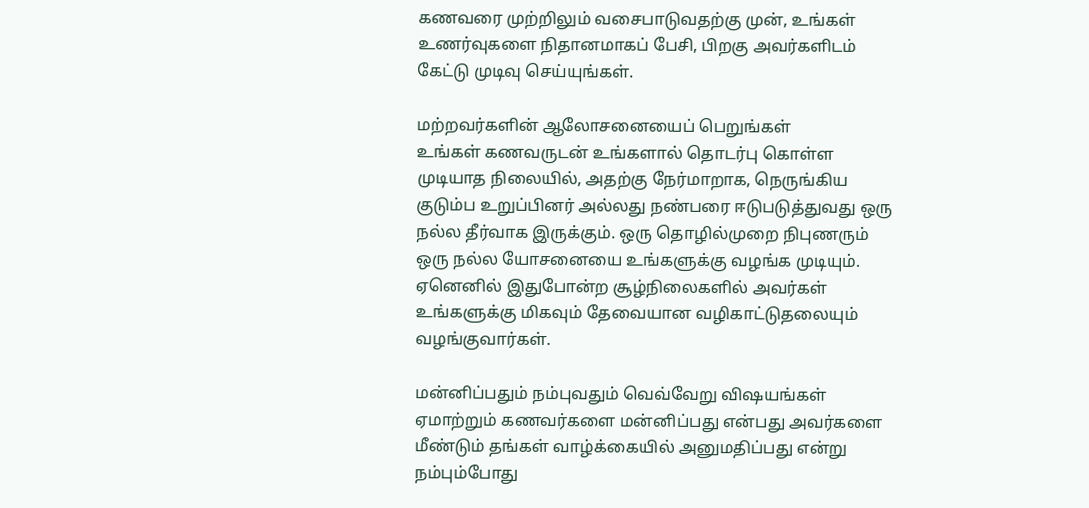கணவரை முற்றிலும் வசைபாடுவதற்கு முன், உங்கள் உணர்வுகளை நிதானமாகப் பேசி, பிறகு அவர்களிடம் கேட்டு முடிவு செய்யுங்கள்.

மற்றவர்களின் ஆலோசனையைப் பெறுங்கள்
உங்கள் கணவருடன் உங்களால் தொடர்பு கொள்ள முடியாத நிலையில், அதற்கு நேர்மாறாக, நெருங்கிய குடும்ப உறுப்பினர் அல்லது நண்பரை ஈடுபடுத்துவது ஒரு நல்ல தீர்வாக இருக்கும். ஒரு தொழில்முறை நிபுணரும் ஒரு நல்ல யோசனையை உங்களுக்கு வழங்க முடியும். ஏனெனில் இதுபோன்ற சூழ்நிலைகளில் அவர்கள் உங்களுக்கு மிகவும் தேவையான வழிகாட்டுதலையும் வழங்குவார்கள்.

மன்னிப்பதும் நம்புவதும் வெவ்வேறு விஷயங்கள்
ஏமாற்றும் கணவர்களை மன்னிப்பது என்பது அவர்களை மீண்டும் தங்கள் வாழ்க்கையில் அனுமதிப்பது என்று நம்பும்போது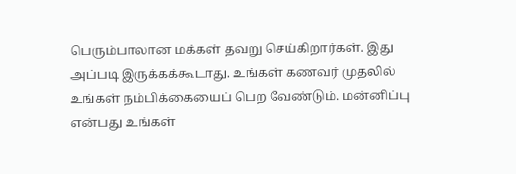பெரும்பாலான மக்கள் தவறு செய்கிறார்கள். இது அப்படி இருக்கக்கூடாது. உங்கள் கணவர் முதலில் உங்கள் நம்பிக்கையைப் பெற வேண்டும். மன்னிப்பு என்பது உங்கள்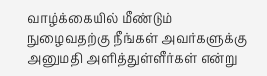வாழ்க்கையில் மீண்டும் நுழைவதற்கு நீங்கள் அவர்களுக்கு அனுமதி அளித்துள்ளீர்கள் என்று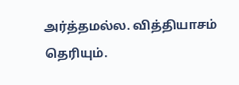அர்த்தமல்ல. வித்தியாசம் தெரியும்.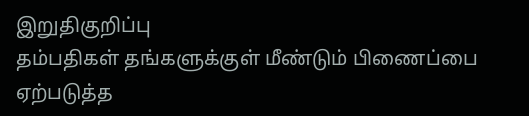இறுதிகுறிப்பு
தம்பதிகள் தங்களுக்குள் மீண்டும் பிணைப்பை ஏற்படுத்த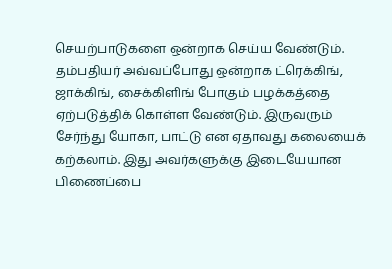செயற்பாடுகளை ஒன்றாக செய்ய வேண்டும். தம்பதியர் அவ்வப்போது ஒன்றாக ட்ரெக்கிங், ஜாக்கிங், சைக்கிளிங் போகும் பழக்கத்தை ஏற்படுத்திக் கொள்ள வேண்டும். இருவரும் சேர்ந்து யோகா, பாட்டு என ஏதாவது கலையைக் கற்கலாம். இது அவர்களுக்கு இடையேயான பிணைப்பை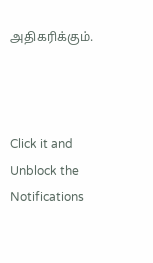அதிகரிக்கும்.



Click it and Unblock the Notifications